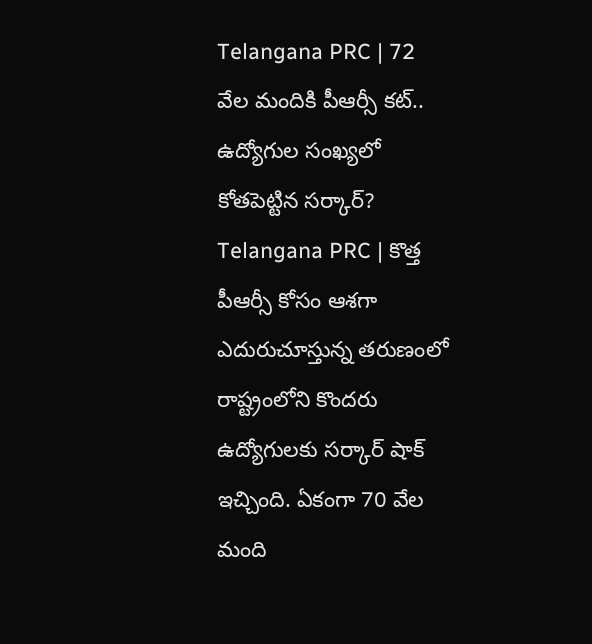Telangana PRC | 72 వేల మందికి పీఆర్సీ కట్.. ఉద్యోగుల సంఖ్యలో కోతపెట్టిన సర్కార్?
Telangana PRC | కొత్త పీఆర్సీ కోసం ఆశగా ఎదురుచూస్తున్న తరుణంలో రాష్ట్రంలోని కొందరు ఉద్యోగులకు సర్కార్ షాక్ ఇచ్చింది. ఏకంగా 70 వేల మంది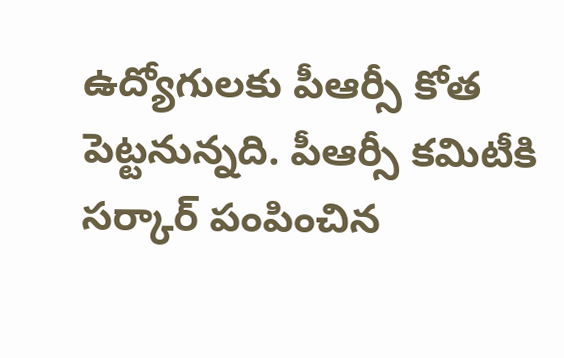ఉద్యోగులకు పీఆర్సీ కోత పెట్టనున్నది. పీఆర్సీ కమిటీకి సర్కార్ పంపించిన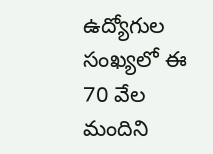ఉద్యోగుల సంఖ్యలో ఈ 70 వేల మందిని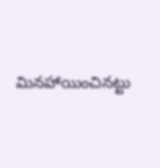మినహాయించినట్టు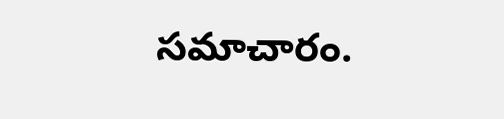సమాచారం.